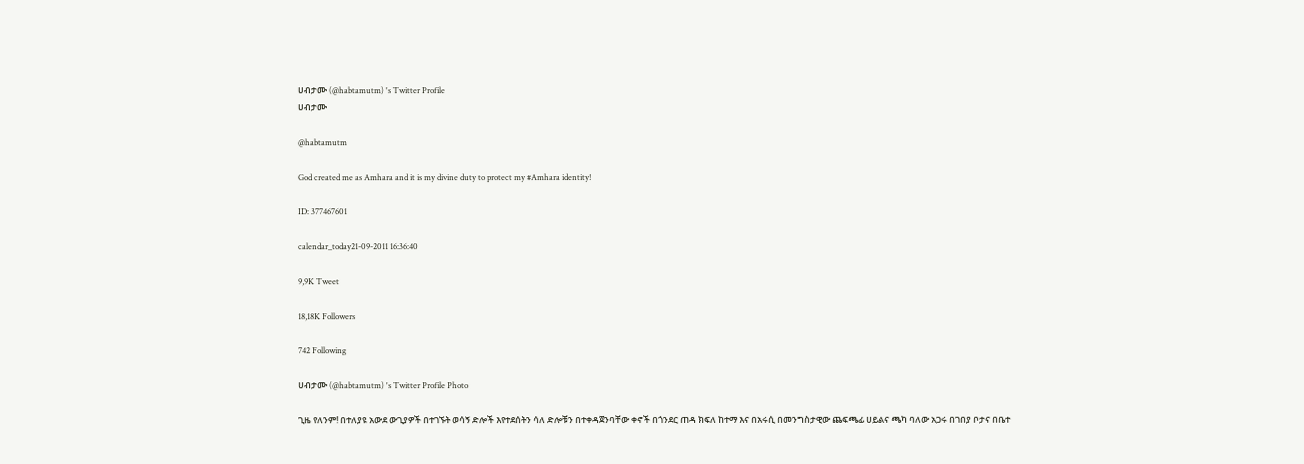ሀብታሙ (@habtamutm) 's Twitter Profile
ሀብታሙ

@habtamutm

God created me as Amhara and it is my divine duty to protect my #Amhara identity!

ID: 377467601

calendar_today21-09-2011 16:36:40

9,9K Tweet

18,18K Followers

742 Following

ሀብታሙ (@habtamutm) 's Twitter Profile Photo

ጊዜ የለንም! በተለያዩ አውደ ውጊያዎች በተገኙት ወሳኝ ድሎች እየተደሰትን ሳለ ድሎቹን በተቀዳጀንባቸው ቀኖች በጎንደር ጠዳ ክፍለ ከተማ እና በአሩሲ በመንግስታዊው ጨፍጫፊ ሀይልና ጫካ ባለው አጋሩ በገበያ ቦታና በቤተ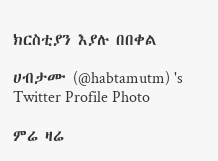ክርስቲያን እያሉ በበቀል

ሀብታሙ (@habtamutm) 's Twitter Profile Photo

ምሬ ዛሬ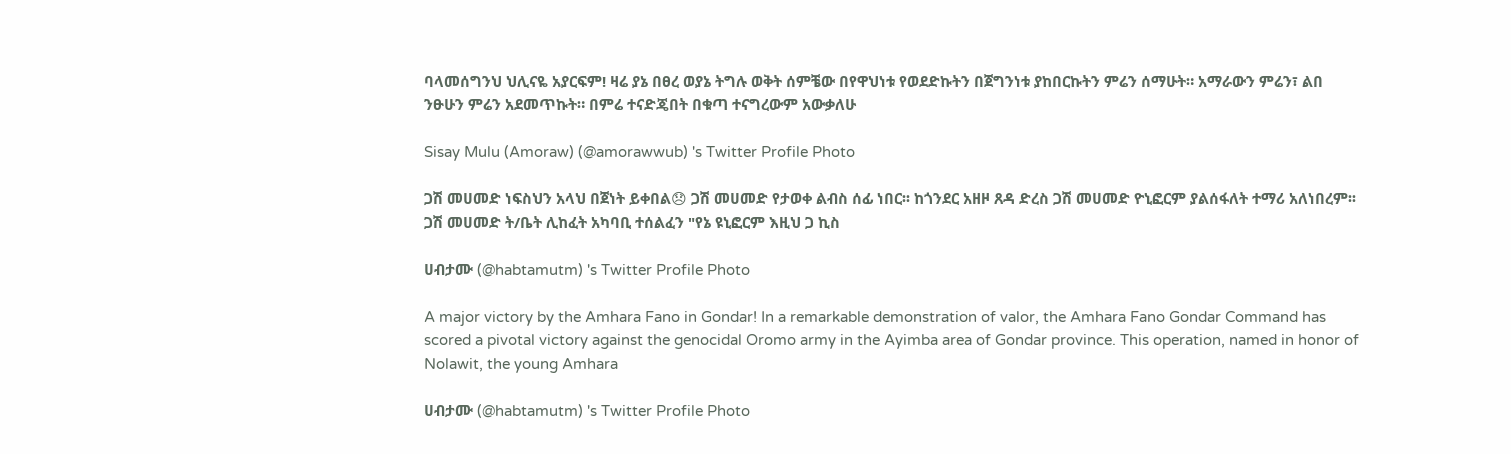ባላመሰግንህ ህሊናዬ አያርፍም! ዛሬ ያኔ በፀረ ወያኔ ትግሉ ወቅት ሰምቼው በየዋህነቱ የወደድኩትን በጀግንነቱ ያከበርኩትን ምሬን ሰማሁት። አማራውን ምሬን፣ ልበ ንፁሁን ምሬን አደመጥኩት። በምሬ ተናድጄበት በቁጣ ተናግረውም አውቃለሁ

Sisay Mulu (Amoraw) (@amorawwub) 's Twitter Profile Photo

ጋሽ መሀመድ ነፍስህን አላህ በጀነት ይቀበል😞 ጋሽ መሀመድ የታወቀ ልብስ ሰፊ ነበር፡፡ ከጎንደር አዘዞ ጸዳ ድረስ ጋሽ መሀመድ ዮኒፎርም ያልሰፋለት ተማሪ አለነበረም፡፡ ጋሽ መሀመድ ት/ቤት ሊከፈት አካባቢ ተሰልፈን "የኔ ዩኒፎርም እዚህ ጋ ኪስ

ሀብታሙ (@habtamutm) 's Twitter Profile Photo

A major victory by the Amhara Fano in Gondar! In a remarkable demonstration of valor, the Amhara Fano Gondar Command has scored a pivotal victory against the genocidal Oromo army in the Ayimba area of Gondar province. This operation, named in honor of Nolawit, the young Amhara

ሀብታሙ (@habtamutm) 's Twitter Profile Photo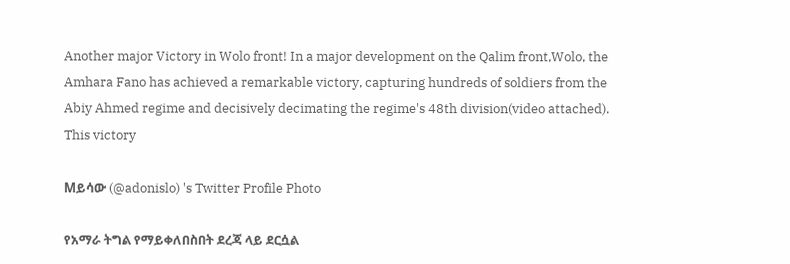Another major Victory in Wolo front! In a major development on the Qalim front,Wolo, the Amhara Fano has achieved a remarkable victory, capturing hundreds of soldiers from the Abiy Ahmed regime and decisively decimating the regime's 48th division(video attached). This victory

Mይሳው (@adonislo) 's Twitter Profile Photo

የአማራ ትግል የማይቀለበስበት ደረጃ ላይ ደርሷል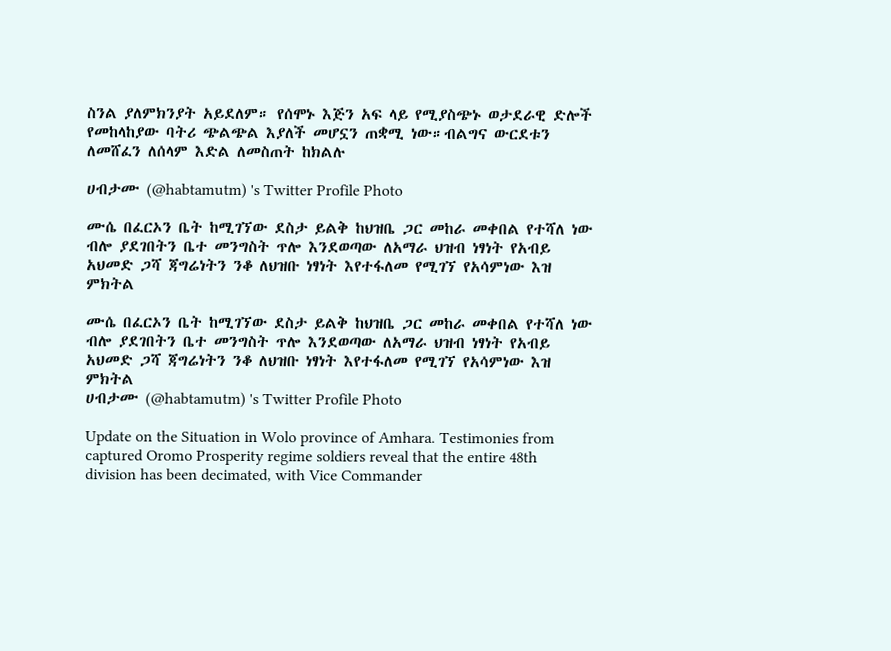ስንል ያለምክንያት አይደለም። የሰሞኑ እጅን አፍ ላይ የሚያስጭኑ ወታደራዊ ድሎች የመከላከያው ባትሪ ጭልጭል እያለች መሆኗን ጠቋሚ ነው።ብልግና ውርደቱን ለመሸፈን ለሰላም እድል ለመስጠት ከክልሉ

ሀብታሙ (@habtamutm) 's Twitter Profile Photo

ሙሴ በፈርኦን ቤት ከሚገኘው ደስታ ይልቅ ከህዝቤ ጋር መከራ መቀበል የተሻለ ነው ብሎ ያደገበትን ቤተ መንግስት ጥሎ እንደወጣው ለአማራ ህዝብ ነፃነት የአብይ አህመድ ጋሻ ጃግሬነትን ንቆ ለህዝቡ ነፃነት እየተፋለመ የሚገኘ የአሳምነው እዝ ምክትል

ሙሴ በፈርኦን ቤት ከሚገኘው ደስታ ይልቅ ከህዝቤ ጋር መከራ መቀበል የተሻለ ነው ብሎ ያደገበትን ቤተ መንግስት ጥሎ እንደወጣው ለአማራ ህዝብ ነፃነት የአብይ አህመድ ጋሻ ጃግሬነትን ንቆ ለህዝቡ ነፃነት እየተፋለመ የሚገኘ የአሳምነው እዝ ምክትል
ሀብታሙ (@habtamutm) 's Twitter Profile Photo

Update on the Situation in Wolo province of Amhara. Testimonies from captured Oromo Prosperity regime soldiers reveal that the entire 48th division has been decimated, with Vice Commander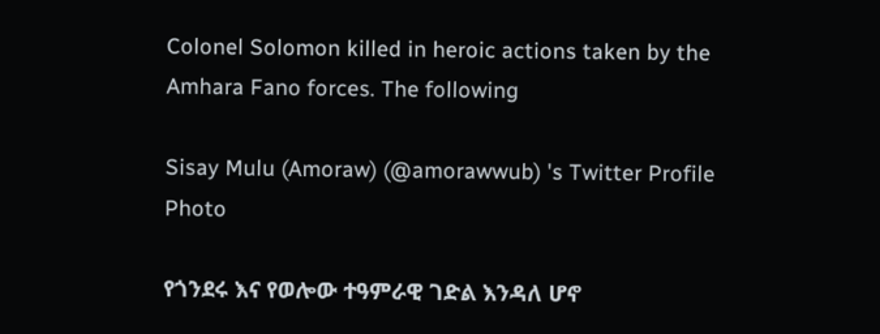Colonel Solomon killed in heroic actions taken by the Amhara Fano forces. The following

Sisay Mulu (Amoraw) (@amorawwub) 's Twitter Profile Photo

የጎንደሩ እና የወሎው ተዓምራዊ ገድል እንዳለ ሆኖ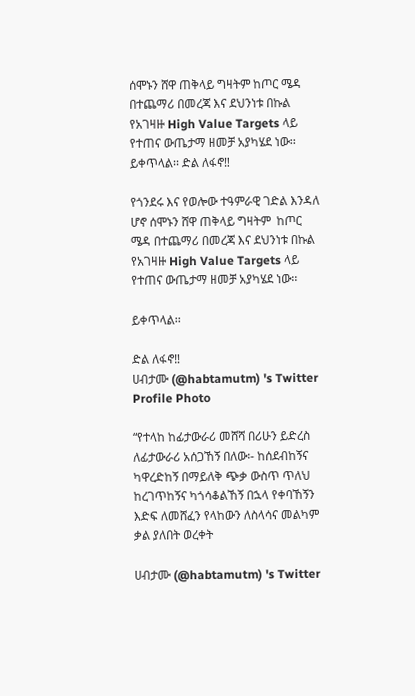ሰሞኑን ሸዋ ጠቅላይ ግዛትም ከጦር ሜዳ በተጨማሪ በመረጃ እና ደህንነቱ በኩል የአገዛዙ High Value Targets ላይ የተጠና ውጤታማ ዘመቻ አያካሄደ ነው፡፡ ይቀጥላል፡፡ ድል ለፋኖ‼

የጎንደሩ እና የወሎው ተዓምራዊ ገድል እንዳለ ሆኖ ሰሞኑን ሸዋ ጠቅላይ ግዛትም  ከጦር ሜዳ በተጨማሪ በመረጃ እና ደህንነቱ በኩል የአገዛዙ High Value Targets ላይ የተጠና ውጤታማ ዘመቻ አያካሄደ ነው፡፡

ይቀጥላል፡፡

ድል ለፋኖ‼
ሀብታሙ (@habtamutm) 's Twitter Profile Photo

“የተላከ ከፊታውራሪ መሸሻ በሪሁን ይድረስ ለፊታውራሪ አሰጋኸኝ በለው፡- ከሰደብከኝና ካዋረድከኝ በማይለቅ ጭቃ ውስጥ ጥለህ ከረገጥከኝና ካጎሳቆልኸኝ በኋላ የቀባኸኝን እድፍ ለመሸፈን የላከውን ለስላሳና መልካም ቃል ያለበት ወረቀት

ሀብታሙ (@habtamutm) 's Twitter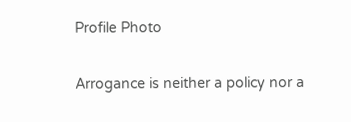Profile Photo

Arrogance is neither a policy nor a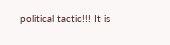political tactic!!! It is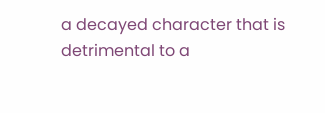a decayed character that is detrimental to a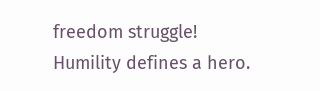freedom struggle! Humility defines a hero.